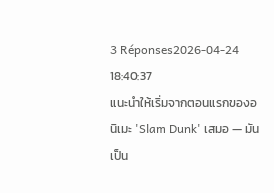3 Réponses2026-04-24 18:40:37
แนะนำให้เริ่มจากตอนแรกของอนิเมะ 'Slam Dunk' เสมอ — มันเป็น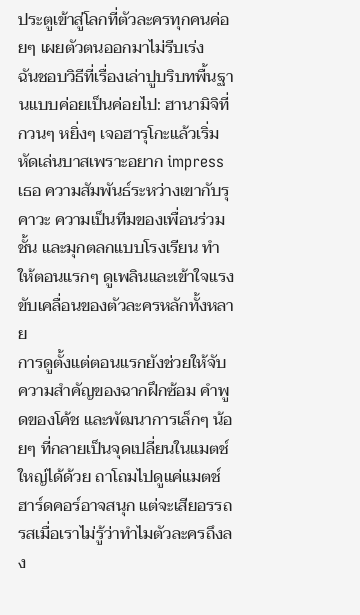ประตูเข้าสู่โลกที่ตัวละครทุกคนค่อยๆ เผยตัวตนออกมาไม่รีบเร่ง
ฉันชอบวิธีที่เรื่องเล่าปูบริบทพื้นฐานแบบค่อยเป็นค่อยไป: ฮานามิจิที่กวนๆ หยิ่งๆ เจอฮารุโกะแล้วเริ่มหัดเล่นบาสเพราะอยาก impress เธอ ความสัมพันธ์ระหว่างเขากับรุคาวะ ความเป็นทีมของเพื่อนร่วมชั้น และมุกตลกแบบโรงเรียน ทำให้ตอนแรกๆ ดูเพลินและเข้าใจแรงขับเคลื่อนของตัวละครหลักทั้งหลาย
การดูตั้งแต่ตอนแรกยังช่วยให้จับความสำคัญของฉากฝึกซ้อม คำพูดของโค้ช และพัฒนาการเล็กๆ น้อยๆ ที่กลายเป็นจุดเปลี่ยนในแมตช์ใหญ่ได้ด้วย ถาโถมไปดูแค่แมตช์ฮาร์ดคอร์อาจสนุก แต่จะเสียอรรถรสเมื่อเราไม่รู้ว่าทำไมตัวละครถึงลง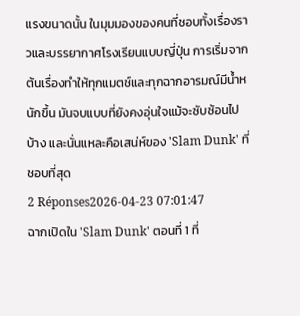แรงขนาดนั้น ในมุมมองของคนที่ชอบทั้งเรื่องราวและบรรยากาศโรงเรียนแบบญี่ปุ่น การเริ่มจากต้นเรื่องทำให้ทุกแมตช์และทุกฉากอารมณ์มีน้ำหนักขึ้น มันจบแบบที่ยังคงอุ่นใจแม้จะซับซ้อนไปบ้าง และนั่นแหละคือเสน่ห์ของ 'Slam Dunk' ที่ชอบที่สุด
2 Réponses2026-04-23 07:01:47
ฉากเปิดใน 'Slam Dunk' ตอนที่ 1 ที่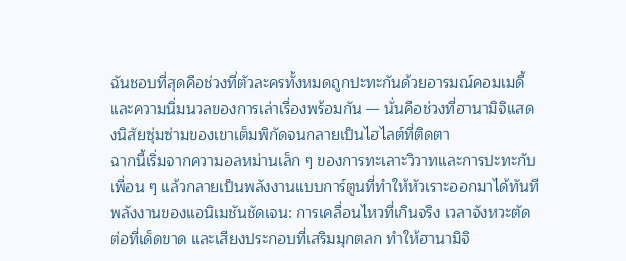ฉันชอบที่สุดคือช่วงที่ตัวละครทั้งหมดถูกปะทะกันด้วยอารมณ์คอมเมดี้และความนิ่มนวลของการเล่าเรื่องพร้อมกัน — นั่นคือช่วงที่ฮานามิจิแสดงนิสัยซุ่มซ่ามของเขาเต็มพิกัดจนกลายเป็นไฮไลต์ที่ติดตา
ฉากนี้เริ่มจากความอลหม่านเล็ก ๆ ของการทะเลาะวิวาทและการปะทะกับเพื่อน ๆ แล้วกลายเป็นพลังงานแบบการ์ตูนที่ทำให้หัวเราะออกมาได้ทันที พลังงานของแอนิเมชันชัดเจน: การเคลื่อนไหวที่เกินจริง เวลาจังหวะตัดต่อที่เด็ดขาด และเสียงประกอบที่เสริมมุกตลก ทำให้ฮานามิจิ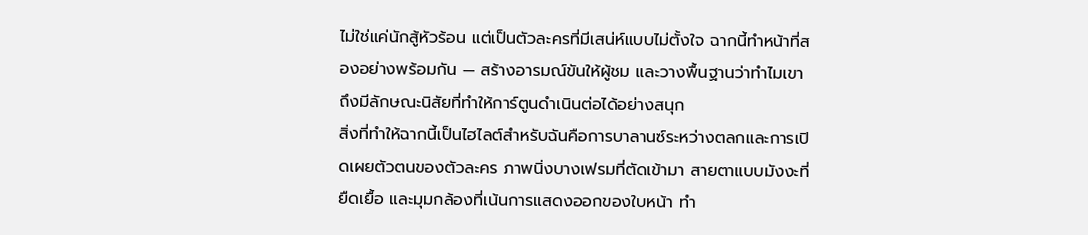ไม่ใช่แค่นักสู้หัวร้อน แต่เป็นตัวละครที่มีเสน่ห์แบบไม่ตั้งใจ ฉากนี้ทำหน้าที่สองอย่างพร้อมกัน — สร้างอารมณ์ขันให้ผู้ชม และวางพื้นฐานว่าทำไมเขาถึงมีลักษณะนิสัยที่ทำให้การ์ตูนดำเนินต่อได้อย่างสนุก
สิ่งที่ทำให้ฉากนี้เป็นไฮไลต์สำหรับฉันคือการบาลานซ์ระหว่างตลกและการเปิดเผยตัวตนของตัวละคร ภาพนิ่งบางเฟรมที่ตัดเข้ามา สายตาแบบมังงะที่ยืดเยื้อ และมุมกล้องที่เน้นการแสดงออกของใบหน้า ทำ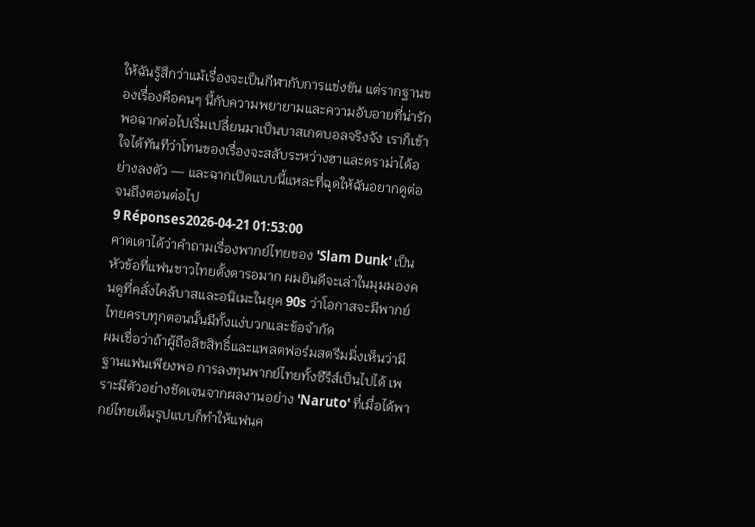ให้ฉันรู้สึกว่าแม้เรื่องจะเป็นกีฬากับการแข่งขัน แต่รากฐานของเรื่องคือคนๆ นี้กับความพยายามและความอับอายที่น่ารัก พอฉากต่อไปเริ่มเปลี่ยนมาเป็นบาสเกตบอลจริงจัง เราก็เข้าใจได้ทันทีว่าโทนของเรื่องจะสลับระหว่างฮาและดราม่าได้อย่างลงตัว — และฉากเปิดแบบนี้แหละที่ฉุดให้ฉันอยากดูต่อจนถึงตอนต่อไป
9 Réponses2026-04-21 01:53:00
คาดเดาได้ว่าคำถามเรื่องพากย์ไทยของ 'Slam Dunk' เป็นหัวข้อที่แฟนชาวไทยตั้งตารอมาก ผมยินดีจะเล่าในมุมมองคนดูที่คลั่งไคล้บาสและอนิเมะในยุค 90s ว่าโอกาสจะมีพากย์ไทยครบทุกตอนนั้นมีทั้งแง่บวกและข้อจำกัด
ผมเชื่อว่าถ้าผู้ถือลิขสิทธิ์และแพลตฟอร์มสตรีมมิ่งเห็นว่ามีฐานแฟนเพียงพอ การลงทุนพากย์ไทยทั้งซีรีส์เป็นไปได้ เพราะมีตัวอย่างชัดเจนจากผลงานอย่าง 'Naruto' ที่เมื่อได้พากย์ไทยเต็มรูปแบบก็ทำให้แฟนค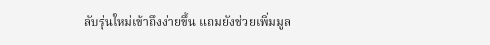ลับรุ่นใหม่เข้าถึงง่ายขึ้น แถมยังช่วยเพิ่มมูล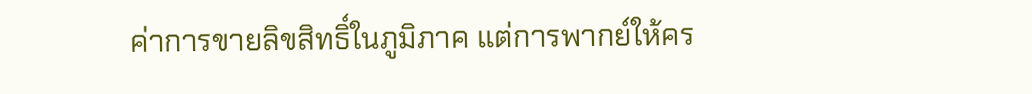ค่าการขายลิขสิทธิ์ในภูมิภาค แต่การพากย์ให้คร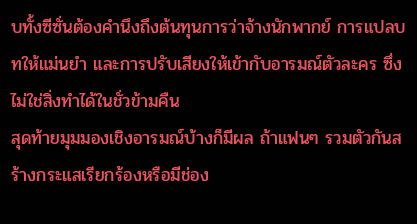บทั้งซีซั่นต้องคำนึงถึงต้นทุนการว่าจ้างนักพากย์ การแปลบทให้แม่นยำ และการปรับเสียงให้เข้ากับอารมณ์ตัวละคร ซึ่งไม่ใช่สิ่งทำได้ในชั่วข้ามคืน
สุดท้ายมุมมองเชิงอารมณ์บ้างก็มีผล ถ้าแฟนๆ รวมตัวกันสร้างกระแสเรียกร้องหรือมีช่อง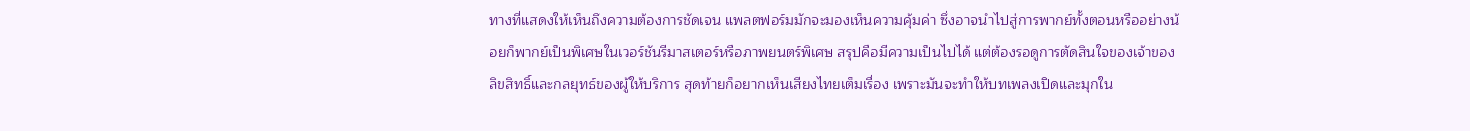ทางที่แสดงให้เห็นถึงความต้องการชัดเจน แพลตฟอร์มมักจะมองเห็นความคุ้มค่า ซึ่งอาจนำไปสู่การพากย์ทั้งตอนหรืออย่างน้อยก็พากย์เป็นพิเศษในเวอร์ชันรีมาสเตอร์หรือภาพยนตร์พิเศษ สรุปคือมีความเป็นไปได้ แต่ต้องรอดูการตัดสินใจของเจ้าของลิขสิทธิ์และกลยุทธ์ของผู้ให้บริการ สุดท้ายก็อยากเห็นเสียงไทยเต็มเรื่อง เพราะมันจะทำให้บทเพลงเปิดและมุกใน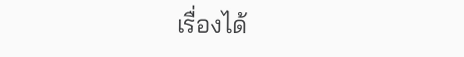เรื่องได้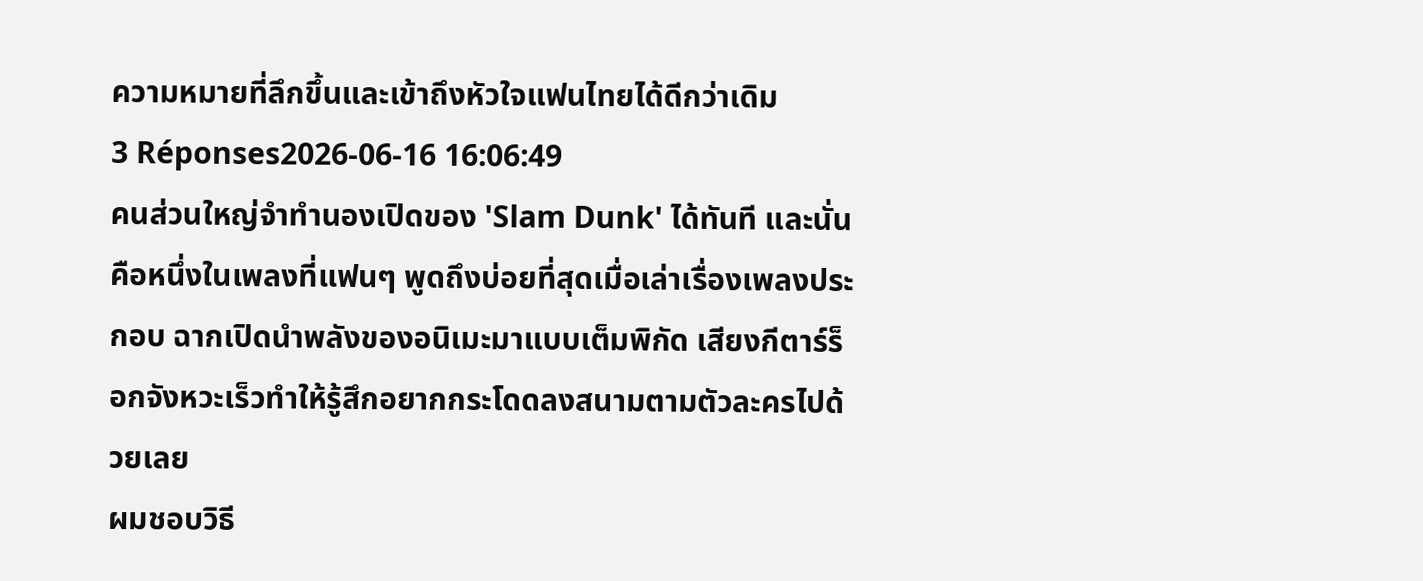ความหมายที่ลึกขึ้นและเข้าถึงหัวใจแฟนไทยได้ดีกว่าเดิม
3 Réponses2026-06-16 16:06:49
คนส่วนใหญ่จำทำนองเปิดของ 'Slam Dunk' ได้ทันที และนั่นคือหนึ่งในเพลงที่แฟนๆ พูดถึงบ่อยที่สุดเมื่อเล่าเรื่องเพลงประกอบ ฉากเปิดนำพลังของอนิเมะมาแบบเต็มพิกัด เสียงกีตาร์ร็อกจังหวะเร็วทำให้รู้สึกอยากกระโดดลงสนามตามตัวละครไปด้วยเลย
ผมชอบวิธี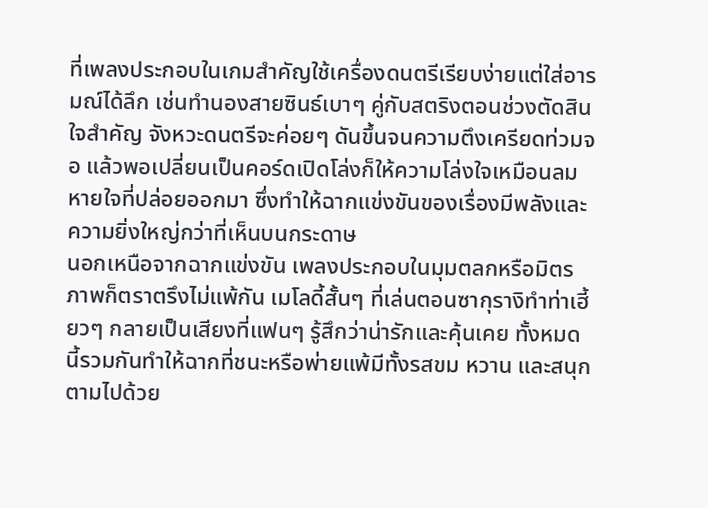ที่เพลงประกอบในเกมสำคัญใช้เครื่องดนตรีเรียบง่ายแต่ใส่อารมณ์ได้ลึก เช่นทำนองสายซินธ์เบาๆ คู่กับสตริงตอนช่วงตัดสินใจสำคัญ จังหวะดนตรีจะค่อยๆ ดันขึ้นจนความตึงเครียดท่วมจอ แล้วพอเปลี่ยนเป็นคอร์ดเปิดโล่งก็ให้ความโล่งใจเหมือนลมหายใจที่ปล่อยออกมา ซึ่งทำให้ฉากแข่งขันของเรื่องมีพลังและความยิ่งใหญ่กว่าที่เห็นบนกระดาษ
นอกเหนือจากฉากแข่งขัน เพลงประกอบในมุมตลกหรือมิตรภาพก็ตราตรึงไม่แพ้กัน เมโลดี้สั้นๆ ที่เล่นตอนซากุรางิทำท่าเฮี้ยวๆ กลายเป็นเสียงที่แฟนๆ รู้สึกว่าน่ารักและคุ้นเคย ทั้งหมดนี้รวมกันทำให้ฉากที่ชนะหรือพ่ายแพ้มีทั้งรสขม หวาน และสนุกตามไปด้วย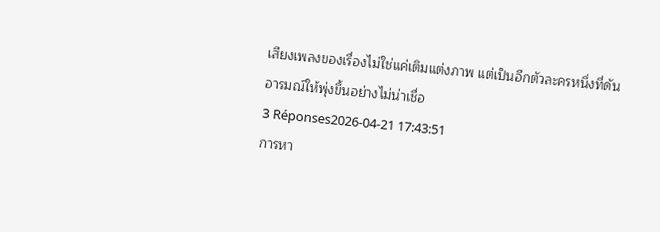เสียงเพลงของเรื่องไม่ใช่แค่เติมแต่งภาพ แต่เป็นอีกตัวละครหนึ่งที่ดันอารมณ์ให้พุ่งขึ้นอย่างไม่น่าเชื่อ
3 Réponses2026-04-21 17:43:51
การหา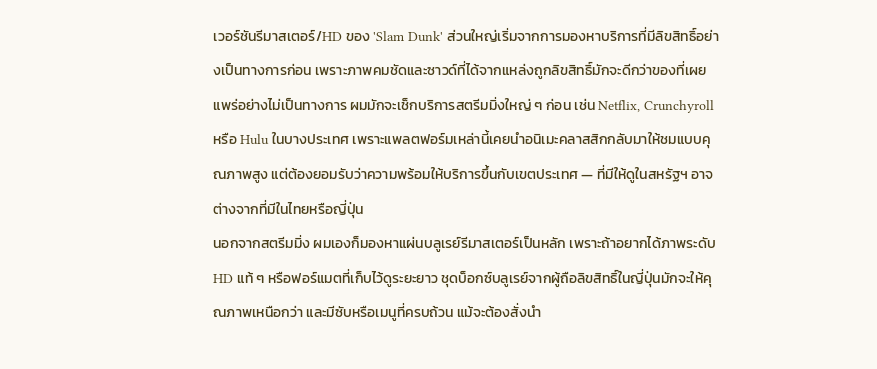เวอร์ชันรีมาสเตอร์/HD ของ 'Slam Dunk' ส่วนใหญ่เริ่มจากการมองหาบริการที่มีลิขสิทธิ์อย่างเป็นทางการก่อน เพราะภาพคมชัดและซาวด์ที่ได้จากแหล่งถูกลิขสิทธิ์มักจะดีกว่าของที่เผยแพร่อย่างไม่เป็นทางการ ผมมักจะเช็กบริการสตรีมมิ่งใหญ่ ๆ ก่อน เช่น Netflix, Crunchyroll หรือ Hulu ในบางประเทศ เพราะแพลตฟอร์มเหล่านี้เคยนำอนิเมะคลาสสิกกลับมาให้ชมแบบคุณภาพสูง แต่ต้องยอมรับว่าความพร้อมให้บริการขึ้นกับเขตประเทศ — ที่มีให้ดูในสหรัฐฯ อาจต่างจากที่มีในไทยหรือญี่ปุ่น
นอกจากสตรีมมิ่ง ผมเองก็มองหาแผ่นบลูเรย์รีมาสเตอร์เป็นหลัก เพราะถ้าอยากได้ภาพระดับ HD แท้ ๆ หรือฟอร์แมตที่เก็บไว้ดูระยะยาว ชุดบ็อกซ์บลูเรย์จากผู้ถือลิขสิทธิ์ในญี่ปุ่นมักจะให้คุณภาพเหนือกว่า และมีซับหรือเมนูที่ครบถ้วน แม้จะต้องสั่งนำ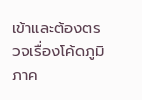เข้าและต้องตรวจเรื่องโค้ดภูมิภาค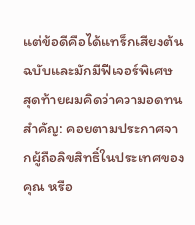แต่ข้อดีคือได้แทร็กเสียงต้นฉบับและมักมีฟีเจอร์พิเศษ
สุดท้ายผมคิดว่าความอดทนสำคัญ: คอยตามประกาศจากผู้ถือลิขสิทธิ์ในประเทศของคุณ หรือ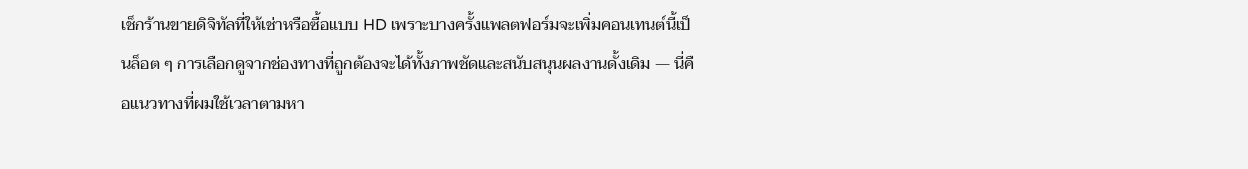เช็กร้านขายดิจิทัลที่ให้เช่าหรือซื้อแบบ HD เพราะบางครั้งแพลตฟอร์มจะเพิ่มคอนเทนต์นี้เป็นล็อต ๆ การเลือกดูจากช่องทางที่ถูกต้องจะได้ทั้งภาพชัดและสนับสนุนผลงานดั้งเดิม — นี่คือแนวทางที่ผมใช้เวลาตามหา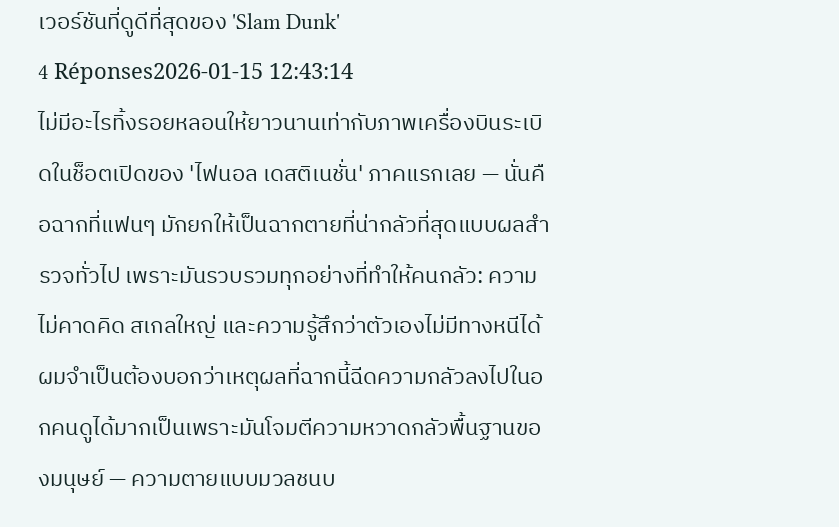เวอร์ชันที่ดูดีที่สุดของ 'Slam Dunk'
4 Réponses2026-01-15 12:43:14
ไม่มีอะไรทิ้งรอยหลอนให้ยาวนานเท่ากับภาพเครื่องบินระเบิดในช็อตเปิดของ 'ไฟนอล เดสติเนชั่น' ภาคแรกเลย — นั่นคือฉากที่แฟนๆ มักยกให้เป็นฉากตายที่น่ากลัวที่สุดแบบผลสำรวจทั่วไป เพราะมันรวบรวมทุกอย่างที่ทำให้คนกลัว: ความไม่คาดคิด สเกลใหญ่ และความรู้สึกว่าตัวเองไม่มีทางหนีได้
ผมจำเป็นต้องบอกว่าเหตุผลที่ฉากนี้ฉีดความกลัวลงไปในอกคนดูได้มากเป็นเพราะมันโจมตีความหวาดกลัวพื้นฐานของมนุษย์ — ความตายแบบมวลชนบ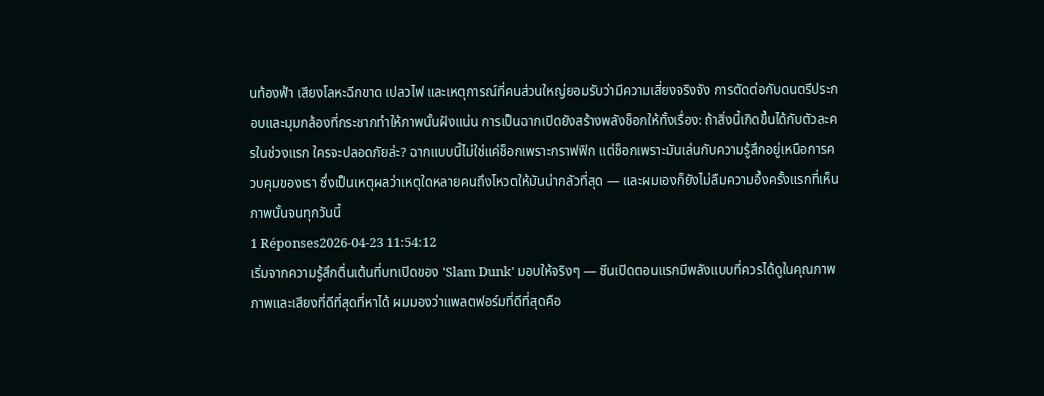นท้องฟ้า เสียงโลหะฉีกขาด เปลวไฟ และเหตุการณ์ที่คนส่วนใหญ่ยอมรับว่ามีความเสี่ยงจริงจัง การตัดต่อกับดนตรีประกอบและมุมกล้องที่กระชากทำให้ภาพนั้นฝังแน่น การเป็นฉากเปิดยังสร้างพลังช็อกให้ทั้งเรื่อง: ถ้าสิ่งนี้เกิดขึ้นได้กับตัวละครในช่วงแรก ใครจะปลอดภัยล่ะ? ฉากแบบนี้ไม่ใช่แค่ช็อกเพราะกราฟฟิก แต่ช็อกเพราะมันเล่นกับความรู้สึกอยู่เหนือการควบคุมของเรา ซึ่งเป็นเหตุผลว่าเหตุใดหลายคนถึงโหวตให้มันน่ากลัวที่สุด — และผมเองก็ยังไม่ลืมความอึ้งครั้งแรกที่เห็นภาพนั้นจนทุกวันนี้
1 Réponses2026-04-23 11:54:12
เริ่มจากความรู้สึกตื่นเต้นที่บทเปิดของ 'Slam Dunk' มอบให้จริงๆ — ซีนเปิดตอนแรกมีพลังแบบที่ควรได้ดูในคุณภาพภาพและเสียงที่ดีที่สุดที่หาได้ ผมมองว่าแพลตฟอร์มที่ดีที่สุดคือ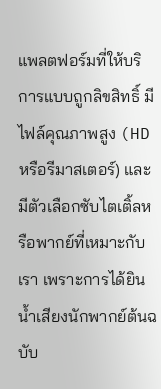แพลตฟอร์มที่ให้บริการแบบถูกลิขสิทธิ์ มีไฟล์คุณภาพสูง (HD หรือรีมาสเตอร์) และมีตัวเลือกซับไตเติ้ลหรือพากย์ที่เหมาะกับเรา เพราะการได้ยินน้ำเสียงนักพากย์ต้นฉบับ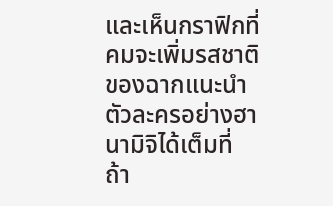และเห็นกราฟิกที่คมจะเพิ่มรสชาติของฉากแนะนำตัวละครอย่างฮานามิจิได้เต็มที่
ถ้า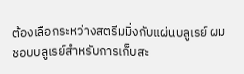ต้องเลือกระหว่างสตรีมมิ่งกับแผ่นบลูเรย์ ผมชอบบลูเรย์สำหรับการเก็บสะ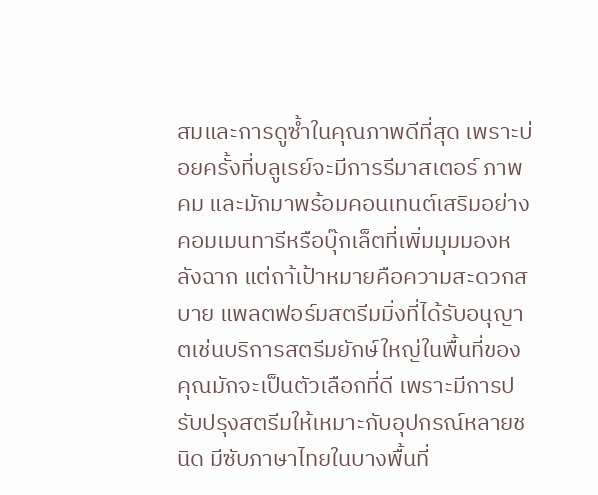สมและการดูซ้ำในคุณภาพดีที่สุด เพราะบ่อยครั้งที่บลูเรย์จะมีการรีมาสเตอร์ ภาพคม และมักมาพร้อมคอนเทนต์เสริมอย่างคอมเมนทารีหรือบุ๊กเล็ตที่เพิ่มมุมมองหลังฉาก แต่ถา้เป้าหมายคือความสะดวกสบาย แพลตฟอร์มสตรีมมิ่งที่ได้รับอนุญาตเช่นบริการสตรีมยักษ์ใหญ่ในพื้นที่ของคุณมักจะเป็นตัวเลือกที่ดี เพราะมีการปรับปรุงสตรีมให้เหมาะกับอุปกรณ์หลายชนิด มีซับภาษาไทยในบางพื้นที่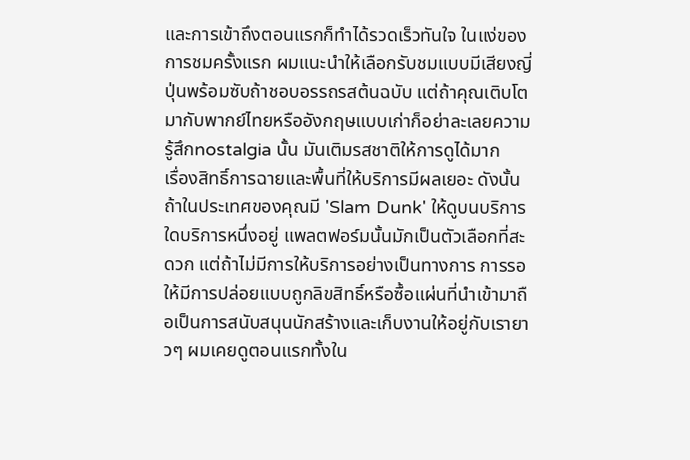และการเข้าถึงตอนแรกก็ทำได้รวดเร็วทันใจ ในแง่ของการชมครั้งแรก ผมแนะนำให้เลือกรับชมแบบมีเสียงญี่ปุ่นพร้อมซับถ้าชอบอรรถรสต้นฉบับ แต่ถ้าคุณเติบโตมากับพากย์ไทยหรืออังกฤษแบบเก่าก็อย่าละเลยความรู้สึกnostalgia นั้น มันเติมรสชาติให้การดูได้มาก
เรื่องสิทธิ์การฉายและพื้นที่ให้บริการมีผลเยอะ ดังนั้นถ้าในประเทศของคุณมี 'Slam Dunk' ให้ดูบนบริการใดบริการหนึ่งอยู่ แพลตฟอร์มนั้นมักเป็นตัวเลือกที่สะดวก แต่ถ้าไม่มีการให้บริการอย่างเป็นทางการ การรอให้มีการปล่อยแบบถูกลิขสิทธิ์หรือซื้อแผ่นที่นำเข้ามาถือเป็นการสนับสนุนนักสร้างและเก็บงานให้อยู่กับเรายาวๆ ผมเคยดูตอนแรกทั้งใน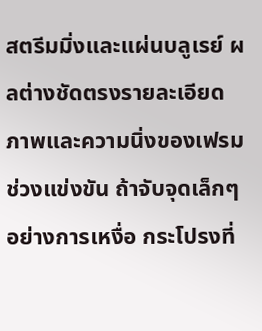สตรีมมิ่งและแผ่นบลูเรย์ ผลต่างชัดตรงรายละเอียดภาพและความนิ่งของเฟรมช่วงแข่งขัน ถ้าจับจุดเล็กๆ อย่างการเหงื่อ กระโปรงที่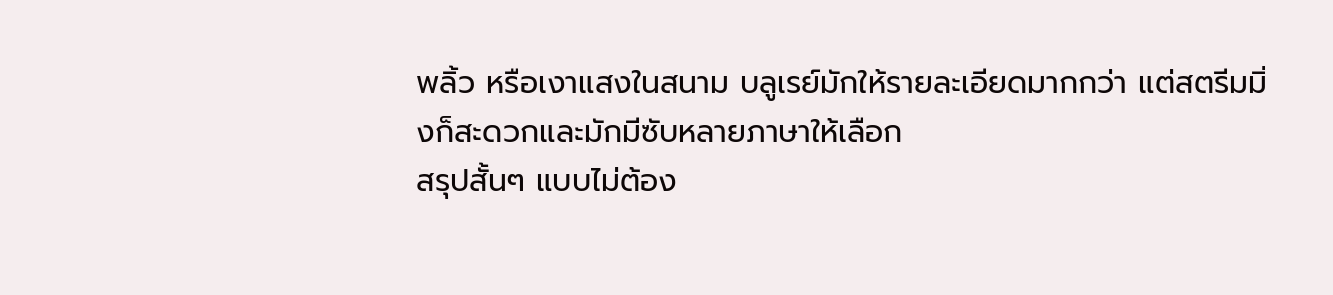พลิ้ว หรือเงาแสงในสนาม บลูเรย์มักให้รายละเอียดมากกว่า แต่สตรีมมิ่งก็สะดวกและมักมีซับหลายภาษาให้เลือก
สรุปสั้นๆ แบบไม่ต้อง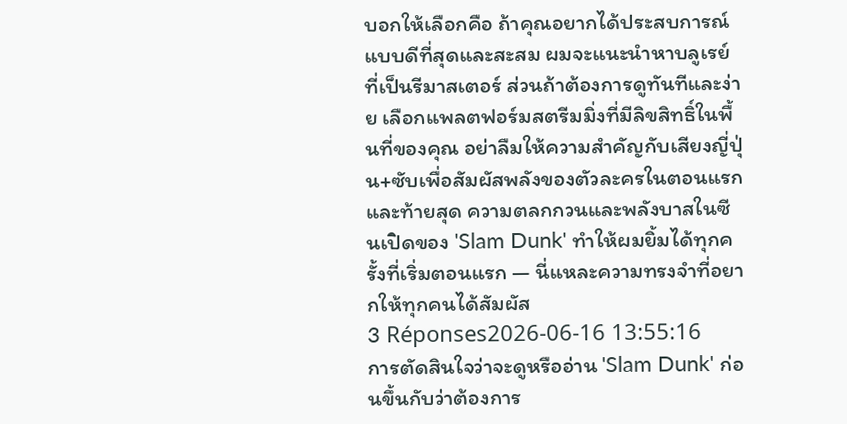บอกให้เลือกคือ ถ้าคุณอยากได้ประสบการณ์แบบดีที่สุดและสะสม ผมจะแนะนำหาบลูเรย์ที่เป็นรีมาสเตอร์ ส่วนถ้าต้องการดูทันทีและง่าย เลือกแพลตฟอร์มสตรีมมิ่งที่มีลิขสิทธิ์ในพื้นที่ของคุณ อย่าลืมให้ความสำคัญกับเสียงญี่ปุ่น+ซับเพื่อสัมผัสพลังของตัวละครในตอนแรก และท้ายสุด ความตลกกวนและพลังบาสในซีนเปิดของ 'Slam Dunk' ทำให้ผมยิ้มได้ทุกครั้งที่เริ่มตอนแรก — นี่แหละความทรงจำที่อยากให้ทุกคนได้สัมผัส
3 Réponses2026-06-16 13:55:16
การตัดสินใจว่าจะดูหรืออ่าน 'Slam Dunk' ก่อนขึ้นกับว่าต้องการ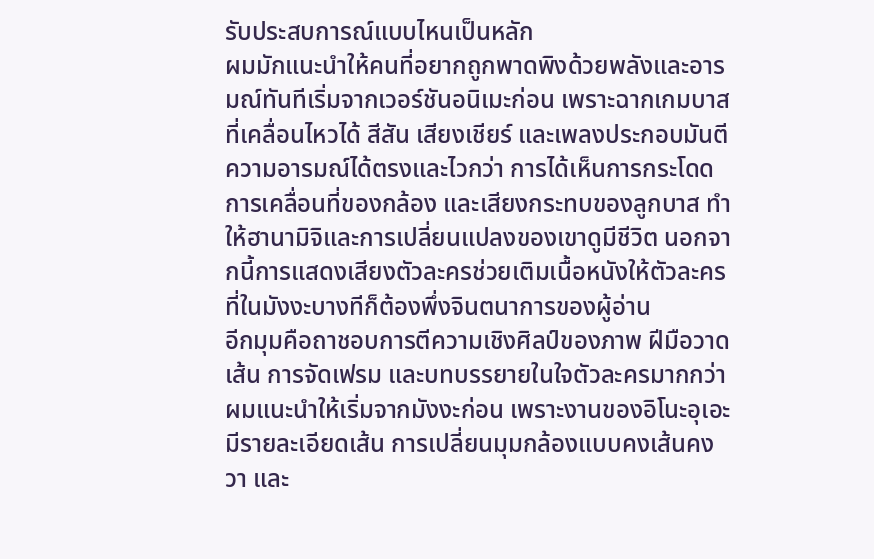รับประสบการณ์แบบไหนเป็นหลัก
ผมมักแนะนำให้คนที่อยากถูกพาดพิงด้วยพลังและอารมณ์ทันทีเริ่มจากเวอร์ชันอนิเมะก่อน เพราะฉากเกมบาสที่เคลื่อนไหวได้ สีสัน เสียงเชียร์ และเพลงประกอบมันตีความอารมณ์ได้ตรงและไวกว่า การได้เห็นการกระโดด การเคลื่อนที่ของกล้อง และเสียงกระทบของลูกบาส ทำให้ฮานามิจิและการเปลี่ยนแปลงของเขาดูมีชีวิต นอกจากนี้การแสดงเสียงตัวละครช่วยเติมเนื้อหนังให้ตัวละครที่ในมังงะบางทีก็ต้องพึ่งจินตนาการของผู้อ่าน
อีกมุมคือถาชอบการตีความเชิงศิลป์ของภาพ ฝีมือวาดเส้น การจัดเฟรม และบทบรรยายในใจตัวละครมากกว่า ผมแนะนำให้เริ่มจากมังงะก่อน เพราะงานของอิโนะอุเอะมีรายละเอียดเส้น การเปลี่ยนมุมกล้องแบบคงเส้นคงวา และ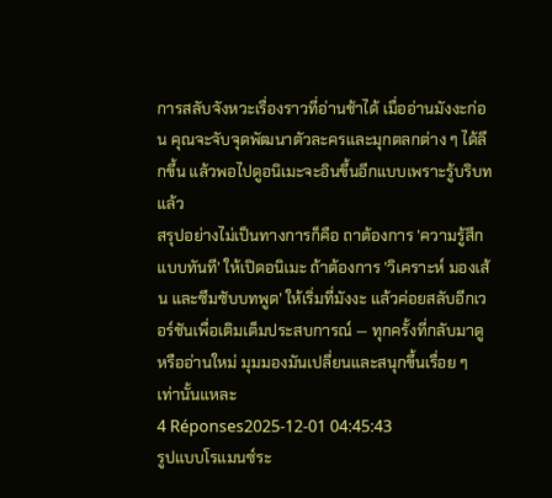การสลับจังหวะเรื่องราวที่อ่านช้าได้ เมื่ออ่านมังงะก่อน คุณจะจับจุดพัฒนาตัวละครและมุกตลกต่าง ๆ ได้ลึกขึ้น แล้วพอไปดูอนิเมะจะอินขึ้นอีกแบบเพราะรู้บริบทแล้ว
สรุปอย่างไม่เป็นทางการก็คือ ถาต้องการ 'ความรู้สึกแบบทันที' ให้เปิดอนิเมะ ถ้าต้องการ 'วิเคราะห์ มองเส้น และซึมซับบทพูด' ให้เริ่มที่มังงะ แล้วค่อยสลับอีกเวอร์ชันเพื่อเติมเต็มประสบการณ์ — ทุกครั้งที่กลับมาดูหรืออ่านใหม่ มุมมองมันเปลี่ยนและสนุกขึ้นเรื่อย ๆ เท่านั้นแหละ
4 Réponses2025-12-01 04:45:43
รูปแบบโรแมนซ์ระ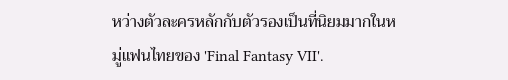หว่างตัวละครหลักกับตัวรองเป็นที่นิยมมากในหมู่แฟนไทยของ 'Final Fantasy VII'.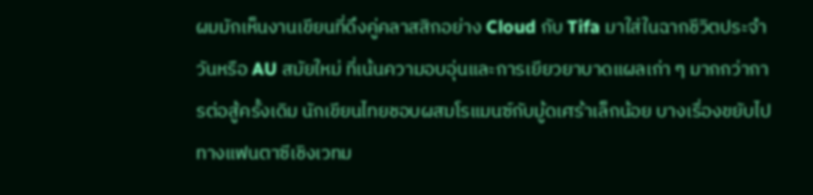ผมมักเห็นงานเขียนที่ดึงคู่คลาสสิกอย่าง Cloud กับ Tifa มาใส่ในฉากชีวิตประจำวันหรือ AU สมัยใหม่ ที่เน้นความอบอุ่นและการเยียวยาบาดแผลเก่า ๆ มากกว่าการต่อสู้ครั้งเดิม นักเขียนไทยชอบผสมโรแมนซ์กับมู้ดเศร้าเล็กน้อย บางเรื่องขยับไปทางแฟนตาซีเชิงเวทม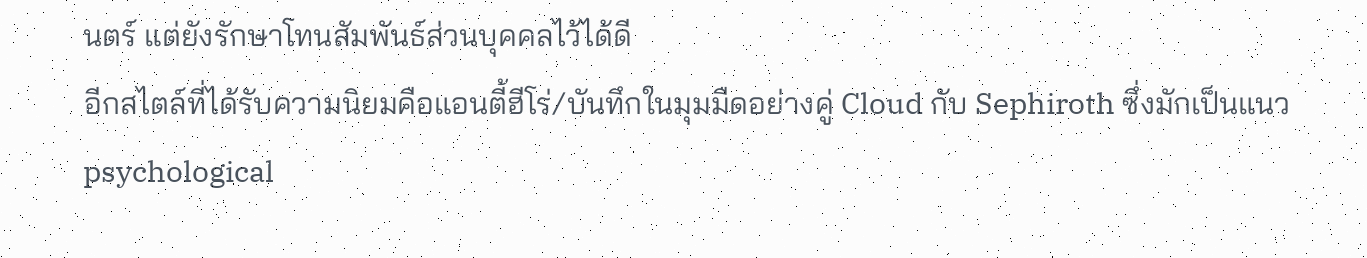นตร์ แต่ยังรักษาโทนสัมพันธ์ส่วนบุคคลไว้ได้ดี
อีกสไตล์ที่ได้รับความนิยมคือแอนตี้ฮีโร่/บันทึกในมุมมืดอย่างคู่ Cloud กับ Sephiroth ซึ่งมักเป็นแนว psychological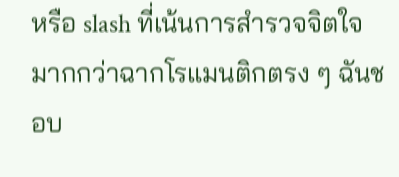หรือ slash ที่เน้นการสำรวจจิตใจมากกว่าฉากโรแมนติกตรง ๆ ฉันชอบ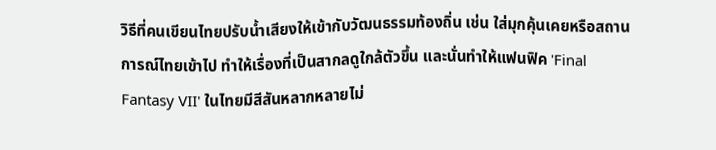วิธีที่คนเขียนไทยปรับน้ำเสียงให้เข้ากับวัฒนธรรมท้องถิ่น เช่น ใส่มุกคุ้นเคยหรือสถานการณ์ไทยเข้าไป ทำให้เรื่องที่เป็นสากลดูใกล้ตัวขึ้น และนั่นทำให้แฟนฟิค 'Final Fantasy VII' ในไทยมีสีสันหลากหลายไม่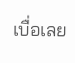เบื่อเลย